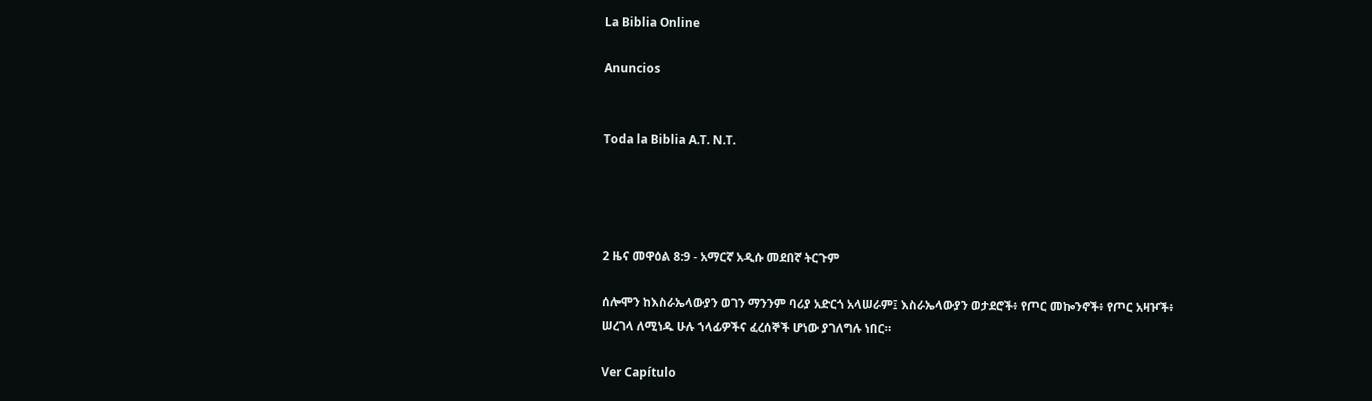La Biblia Online

Anuncios


Toda la Biblia A.T. N.T.




2 ዜና መዋዕል 8:9 - አማርኛ አዲሱ መደበኛ ትርጉም

ሰሎሞን ከእስራኤላውያን ወገን ማንንም ባሪያ አድርጎ አላሠራም፤ እስራኤላውያን ወታደሮች፥ የጦር መኰንኖች፥ የጦር አዛዦች፥ ሠረገላ ለሚነዱ ሁሉ ኀላፊዎችና ፈረሰኞች ሆነው ያገለግሉ ነበር።

Ver Capítulo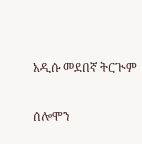አዲሱ መደበኛ ትርጒም

ሰሎሞን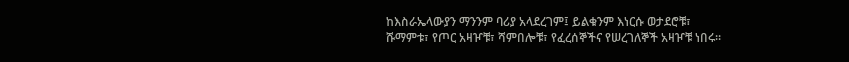ከእስራኤላውያን ማንንም ባሪያ አላደረገም፤ ይልቁንም እነርሱ ወታደሮቹ፣ ሹማምቱ፣ የጦር አዛዦቹ፣ ሻምበሎቹ፣ የፈረሰኞችና የሠረገለኞች አዛዦቹ ነበሩ።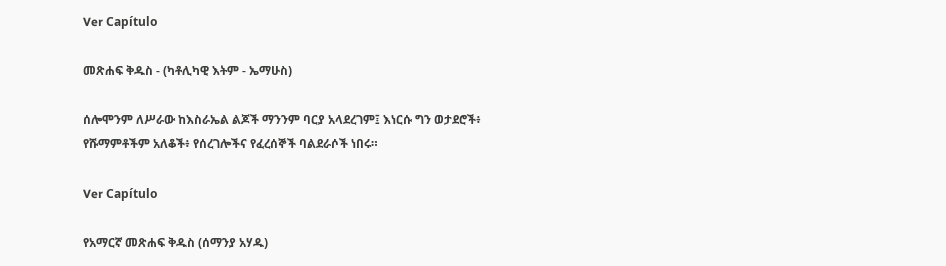Ver Capítulo

መጽሐፍ ቅዱስ - (ካቶሊካዊ እትም - ኤማሁስ)

ሰሎሞንም ለሥራው ከእስራኤል ልጆች ማንንም ባርያ አላደረገም፤ እነርሱ ግን ወታደሮች፥ የሹማምቶችም አለቆች፥ የሰረገሎችና የፈረሰኞች ባልደራሶች ነበሩ።

Ver Capítulo

የአማርኛ መጽሐፍ ቅዱስ (ሰማንያ አሃዱ)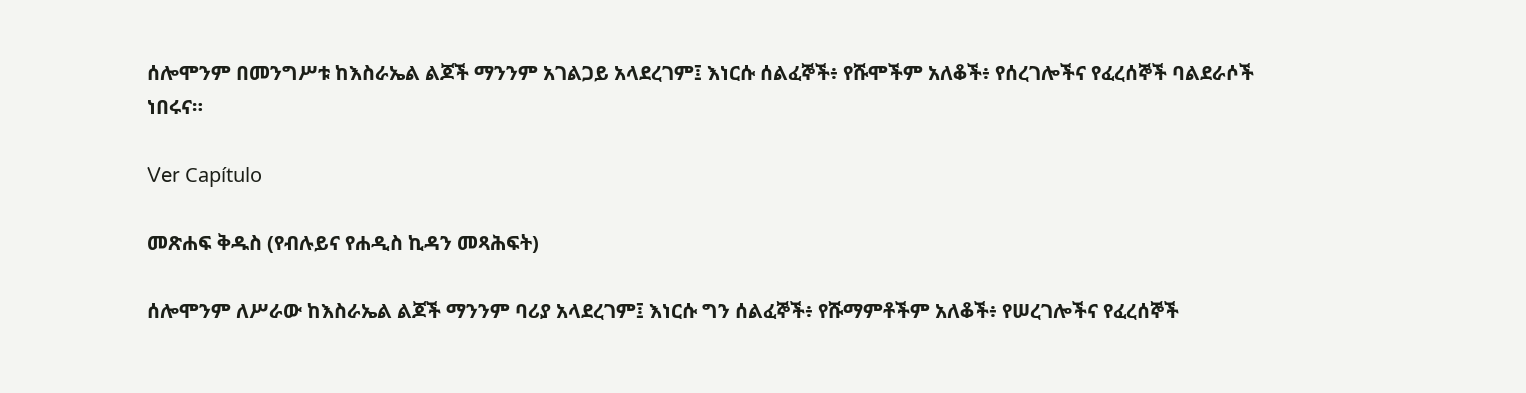ሰሎሞንም በመንግሥቱ ከእስራኤል ልጆች ማንንም አገልጋይ አላደረገም፤ እነርሱ ሰልፈኞች፥ የሹሞችም አለቆች፥ የሰረገሎችና የፈረሰኞች ባልደራሶች ነበሩና።

Ver Capítulo

መጽሐፍ ቅዱስ (የብሉይና የሐዲስ ኪዳን መጻሕፍት)

ሰሎሞንም ለሥራው ከእስራኤል ልጆች ማንንም ባሪያ አላደረገም፤ እነርሱ ግን ሰልፈኞች፥ የሹማምቶችም አለቆች፥ የሠረገሎችና የፈረሰኞች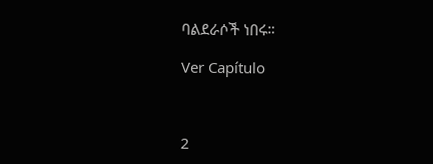ባልደራሶች ነበሩ።

Ver Capítulo



2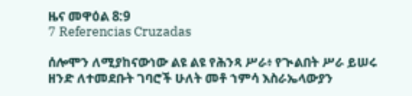ዜና መዋዕል 8:9
7 Referencias Cruzadas

ሰሎሞን ለሚያከናውነው ልዩ ልዩ የሕንጻ ሥራ፥ የጒልበት ሥራ ይሠሩ ዘንድ ለተመደቡት ገባሮች ሁለት መቶ ኀምሳ እስራኤላውያን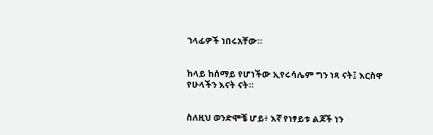ኀላፊዎች ነበሩአቸው።


ከላይ ከሰማይ የሆነችው ኢየሩሳሌም ግን ነጻ ናት፤ እርስዋ የሁላችን እናት ናት።


ስለዚህ ወንድሞቼ ሆይ፥ እኛ የነፃይቱ ልጆች ነን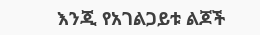እንጂ የአገልጋይቱ ልጆች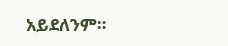አይደለንም።